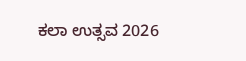ಕಲಾ ಉತ್ಸವ 2026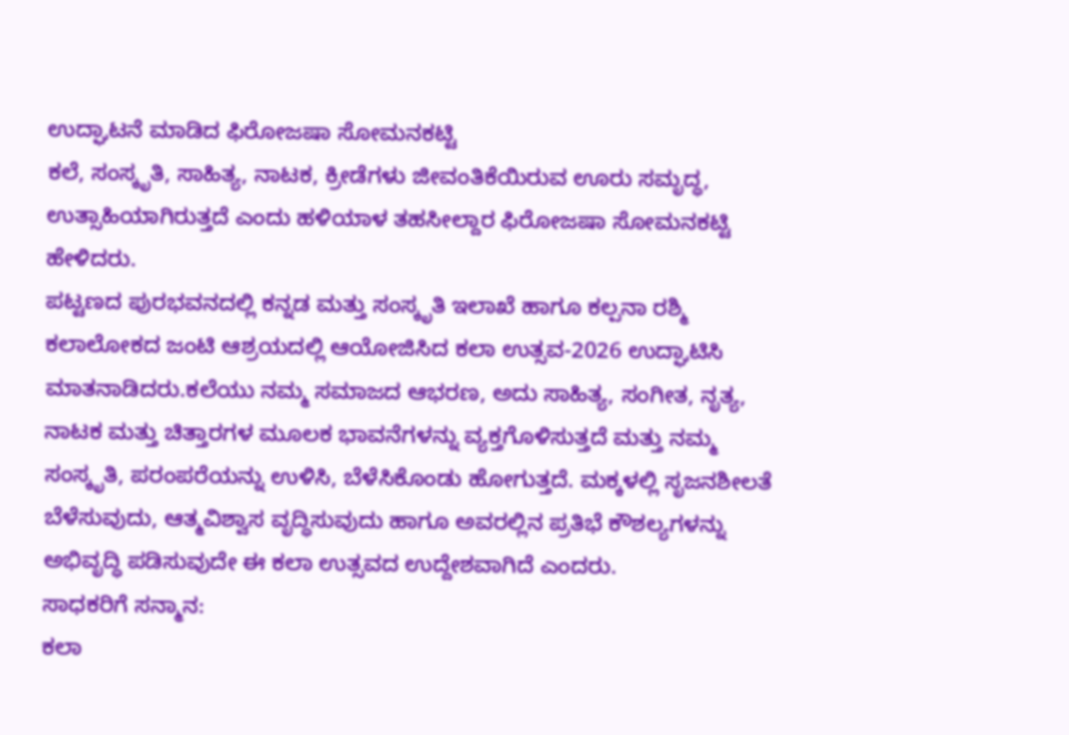ಉದ್ಘಾಟನೆ ಮಾಡಿದ ಫಿರೋಜಷಾ ಸೋಮನಕಟ್ಟಿ
ಕಲೆ, ಸಂಸ್ಕೃತಿ, ಸಾಹಿತ್ಯ, ನಾಟಕ, ಕ್ರೀಡೆಗಳು ಜೀವಂತಿಕೆಯಿರುವ ಊರು ಸಮೃದ್ಧ, ಉತ್ಸಾಹಿಯಾಗಿರುತ್ತದೆ ಎಂದು ಹಳಿಯಾಳ ತಹಸೀಲ್ದಾರ ಫಿರೋಜಷಾ ಸೋಮನಕಟ್ಟಿ ಹೇಳಿದರು.
ಪಟ್ಟಣದ ಪುರಭವನದಲ್ಲಿ ಕನ್ನಡ ಮತ್ತು ಸಂಸ್ಕೃತಿ ಇಲಾಖೆ ಹಾಗೂ ಕಲ್ಪನಾ ರಶ್ಮಿ ಕಲಾಲೋಕದ ಜಂಟಿ ಆಶ್ರಯದಲ್ಲಿ ಆಯೋಜಿಸಿದ ಕಲಾ ಉತ್ಸವ-2026 ಉದ್ಘಾಟಿಸಿ ಮಾತನಾಡಿದರು.ಕಲೆಯು ನಮ್ಮ ಸಮಾಜದ ಆಭರಣ, ಅದು ಸಾಹಿತ್ಯ, ಸಂಗೀತ, ನೃತ್ಯ, ನಾಟಕ ಮತ್ತು ಚಿತ್ತಾರಗಳ ಮೂಲಕ ಭಾವನೆಗಳನ್ನು ವ್ಯಕ್ತಗೊಳಿಸುತ್ತದೆ ಮತ್ತು ನಮ್ಮ ಸಂಸ್ಕೃತಿ, ಪರಂಪರೆಯನ್ನು ಉಳಿಸಿ, ಬೆಳೆಸಿಕೊಂಡು ಹೋಗುತ್ತದೆ. ಮಕ್ಕಳಲ್ಲಿ ಸೃಜನಶೀಲತೆ ಬೆಳೆಸುವುದು, ಆತ್ಮವಿಶ್ವಾಸ ವೃದ್ಧಿಸುವುದು ಹಾಗೂ ಅವರಲ್ಲಿನ ಪ್ರತಿಭೆ ಕೌಶಲ್ಯಗಳನ್ನು ಅಭಿವೃದ್ಧಿ ಪಡಿಸುವುದೇ ಈ ಕಲಾ ಉತ್ಸವದ ಉದ್ದೇಶವಾಗಿದೆ ಎಂದರು.
ಸಾಧಕರಿಗೆ ಸನ್ಮಾನ:
ಕಲಾ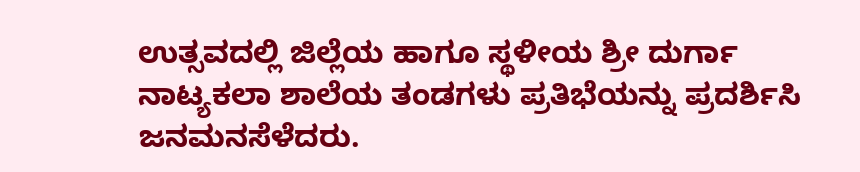ಉತ್ಸವದಲ್ಲಿ ಜಿಲ್ಲೆಯ ಹಾಗೂ ಸ್ಥಳೀಯ ಶ್ರೀ ದುರ್ಗಾ ನಾಟ್ಯಕಲಾ ಶಾಲೆಯ ತಂಡಗಳು ಪ್ರತಿಭೆಯನ್ನು ಪ್ರದರ್ಶಿಸಿ ಜನಮನಸೆಳೆದರು.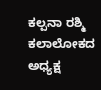ಕಲ್ಪನಾ ರಶ್ಮಿ ಕಲಾಲೋಕದ ಅಧ್ಯಕ್ಷ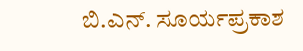ಬಿ.ಎನ್. ಸೂರ್ಯಪ್ರಕಾಶ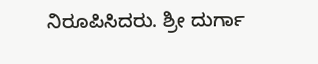ನಿರೂಪಿಸಿದರು. ಶ್ರೀ ದುರ್ಗಾ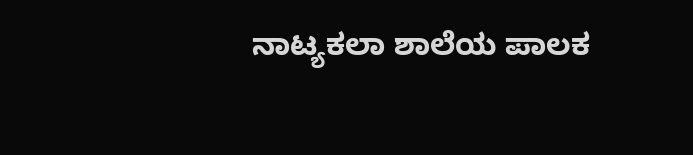ನಾಟ್ಯಕಲಾ ಶಾಲೆಯ ಪಾಲಕ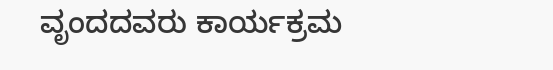ವೃಂದದವರು ಕಾರ್ಯಕ್ರಮ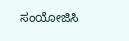ಸಂಯೋಜಿಸಿ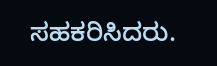ಸಹಕರಿಸಿದರು.